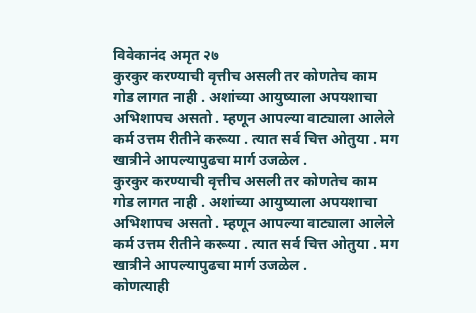विवेकानंद अमृत २७
कुरकुर करण्याची वृत्तीच असली तर कोणतेच काम गोड लागत नाही . अशांच्या आयुष्याला अपयशाचा अभिशापच असतो . म्हणून आपल्या वाट्याला आलेले कर्म उत्तम रीतीने करूया . त्यात सर्व चित्त ओतुया . मग खात्रीने आपल्यापुढचा मार्ग उजळेल .
कुरकुर करण्याची वृत्तीच असली तर कोणतेच काम गोड लागत नाही . अशांच्या आयुष्याला अपयशाचा अभिशापच असतो . म्हणून आपल्या वाट्याला आलेले कर्म उत्तम रीतीने करूया . त्यात सर्व चित्त ओतुया . मग खात्रीने आपल्यापुढचा मार्ग उजळेल .
कोणत्याही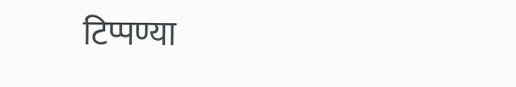टिप्पण्या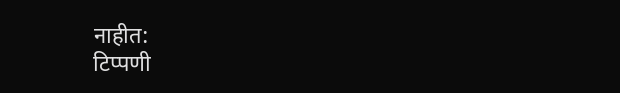नाहीत:
टिप्पणी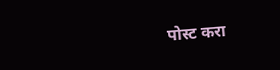पोस्ट करा